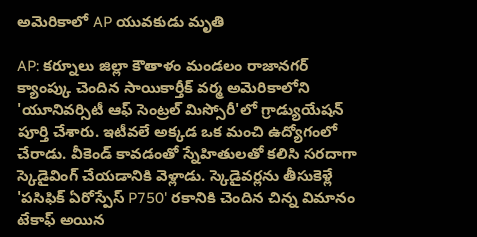అమెరికాలో AP యువకుడు మృతి

AP: కర్నూలు జిల్లా కౌతాళం మండలం రాజానగర్ క్యాంప్కు చెందిన సాయికార్తీక్ వర్మ అమెరికాలోని 'యూనివర్సిటీ ఆఫ్ సెంట్రల్ మిస్సోరీ'లో గ్రాడ్యుయేషన్ పూర్తి చేశారు. ఇటీవలే అక్కడ ఒక మంచి ఉద్యోగంలో చేరాడు. వీకెండ్ కావడంతో స్నేహితులతో కలిసి సరదాగా స్కెడైవింగ్ చేయడానికి వెళ్లాడు. స్కెడైవర్లను తీసుకెళ్లే 'పసిఫిక్ ఏరోస్పేస్ P750' రకానికి చెందిన చిన్న విమానం టేకాఫ్ అయిన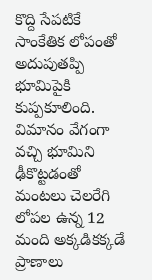కొద్ది సేపటికే సాంకేతిక లోపంతో అదుపుతప్పి భూమిపైకి కుప్పకూలింది. విమానం వేగంగా వచ్చి భూమిని ఢీకొట్టడంతో మంటలు చెలరేగి లోపల ఉన్న 12 మంది అక్కడికక్కడే ప్రాణాలు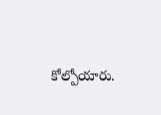కోల్పోయారు.